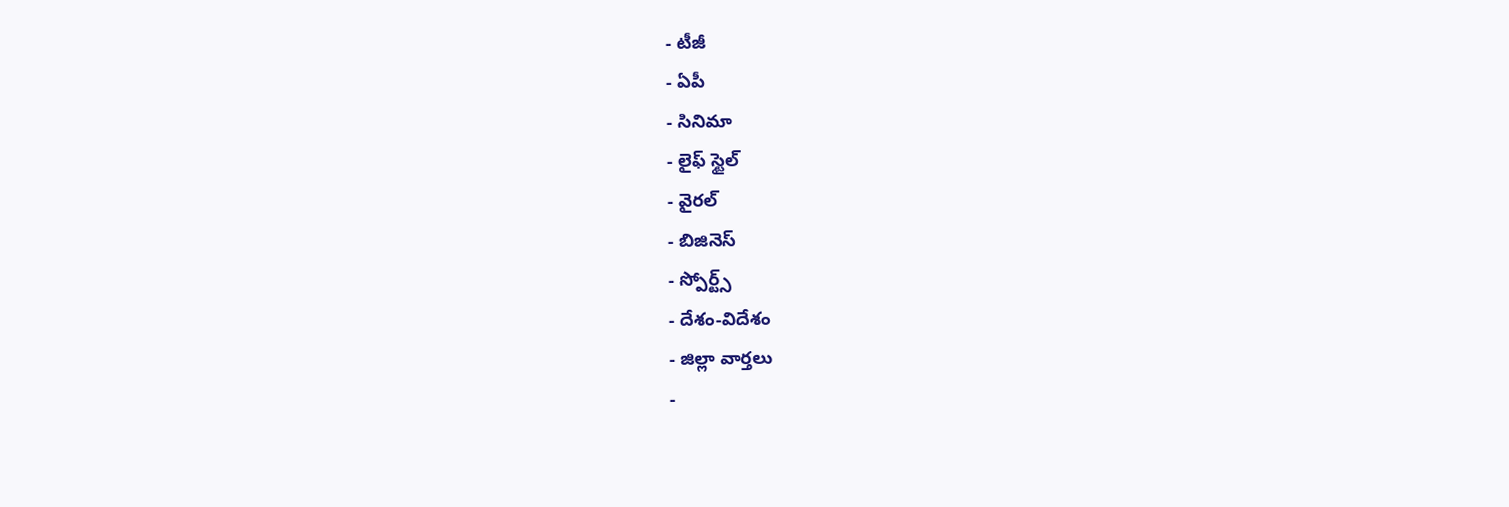- టీజీ
- ఏపీ
- సినిమా
- లైఫ్ స్టైల్
- వైరల్
- బిజినెస్
- స్పోర్ట్స్
- దేశం-విదేశం
- జిల్లా వార్తలు
-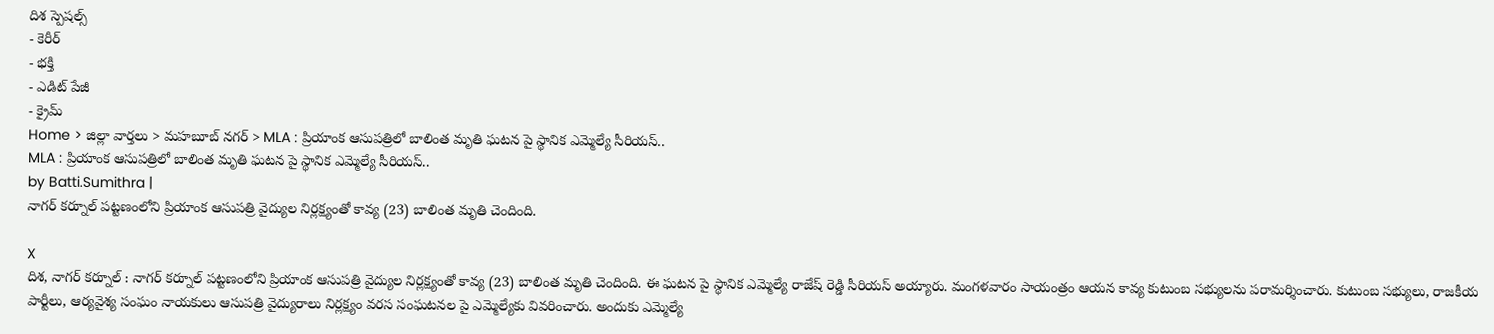దిశ స్పెషల్స్
- కెరీర్
- భక్తి
- ఎడిట్ పేజీ
- క్రైమ్
Home > జిల్లా వార్తలు > మహబూబ్ నగర్ > MLA : ప్రియాంక ఆసుపత్రిలో బాలింత మృతి ఘటన పై స్థానిక ఎమ్మెల్యే సీరియస్..
MLA : ప్రియాంక ఆసుపత్రిలో బాలింత మృతి ఘటన పై స్థానిక ఎమ్మెల్యే సీరియస్..
by Batti.Sumithra |
నాగర్ కర్నూల్ పట్టణంలోని ప్రియాంక ఆసుపత్రి వైద్యుల నిర్లక్ష్యంతో కావ్య (23) బాలింత మృతి చెందింది.

X
దిశ, నాగర్ కర్నూల్ : నాగర్ కర్నూల్ పట్టణంలోని ప్రియాంక ఆసుపత్రి వైద్యుల నిర్లక్ష్యంతో కావ్య (23) బాలింత మృతి చెందింది. ఈ ఘటన పై స్థానిక ఎమ్మెల్యే రాజేష్ రెడ్డి సీరియస్ అయ్యారు. మంగళవారం సాయంత్రం ఆయన కావ్య కుటుంబ సభ్యులను పరామర్శించారు. కుటుంబ సభ్యులు, రాజకీయ పార్టీలు, ఆర్యవైశ్య సంఘం నాయకులు ఆసుపత్రి వైద్యురాలు నిర్లక్ష్యం వరస సంఘటనల పై ఎమ్మెల్యేకు వివరించారు. అందుకు ఎమ్మెల్యే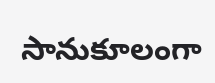సానుకూలంగా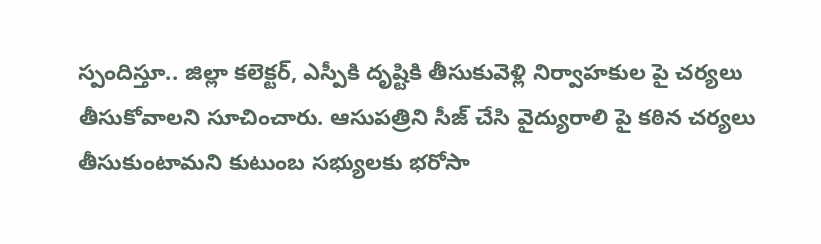స్పందిస్తూ.. జిల్లా కలెక్టర్, ఎస్పీకి దృష్టికి తీసుకువెళ్లి నిర్వాహకుల పై చర్యలు తీసుకోవాలని సూచించారు. ఆసుపత్రిని సీజ్ చేసి వైద్యురాలి పై కఠిన చర్యలు తీసుకుంటామని కుటుంబ సభ్యులకు భరోసా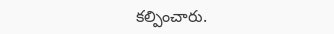కల్పించారు.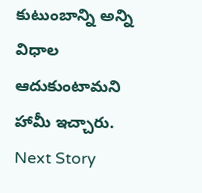కుటుంబాన్ని అన్ని విధాల ఆదుకుంటామని హామీ ఇచ్చారు.
Next Story